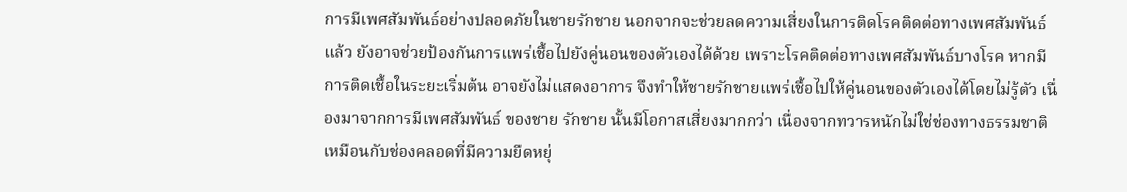การมีเพศสัมพันธ์อย่างปลอดภัยในชายรักชาย นอกจากจะช่วยลดความเสี่ยงในการติดโรคติดต่อทางเพศสัมพันธ์ แล้ว ยังอาจช่วยป้องกันการแพร่เชื้อไปยังคู่นอนของตัวเองได้ด้วย เพราะโรคติดต่อทางเพศสัมพันธ์บางโรค หากมีการติดเชื้อในระยะเริ่มต้น อาจยังไม่แสดงอาการ จึงทำให้ชายรักชายแพร่เชื้อไปให้คู่นอนของตัวเองได้โดยไม่รู้ตัว เนื่องมาจากการมีเพศสัมพันธ์ ของชาย รักชาย นั้นมีโอกาสเสี่ยงมากกว่า เนื่องจากทวารหนักไม่ใช่ช่องทางธรรมชาติเหมือนกับช่องคลอดที่มีความยืดหยุ่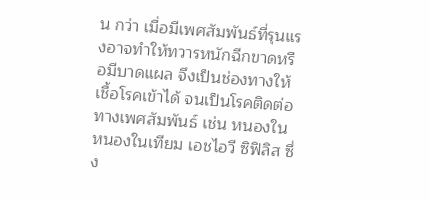น กว่า เมื่อมีเพศสัมพันธ์ที่รุนแรงอาจทำให้ทวารหนักฉีกขาดหรือมีบาดแผล จึงเป็นช่องทางให้เชื้อโรคเข้าได้ จนเป็นโรคติดต่อทางเพศสัมพันธ์ เช่น หนองใน หนองในเทียม เอชไอวี ซิฟิลิส ซึ่ง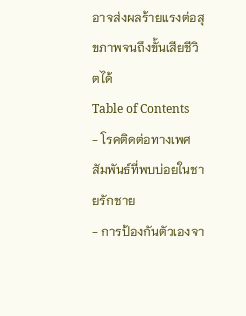อาจส่งผลร้ายแรงต่อสุขภาพจนถึงขั้นเสียชีวิตได้
Table of Contents
- โรคติดต่อทางเพศสัมพันธ์ที่พบบ่อยในชายรักชาย
- การป้องกันตัวเองจา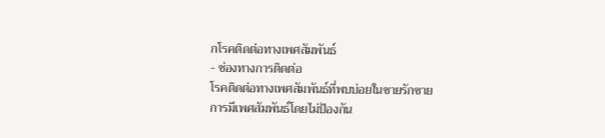กโรคติดต่อทางเพศสัมพันธ์
- ช่องทางการติดต่อ
โรคติดต่อทางเพศสัมพันธ์ที่พบบ่อยในชายรักชาย
การมีเพศสัมพันธ์โดยไม่ป้องกัน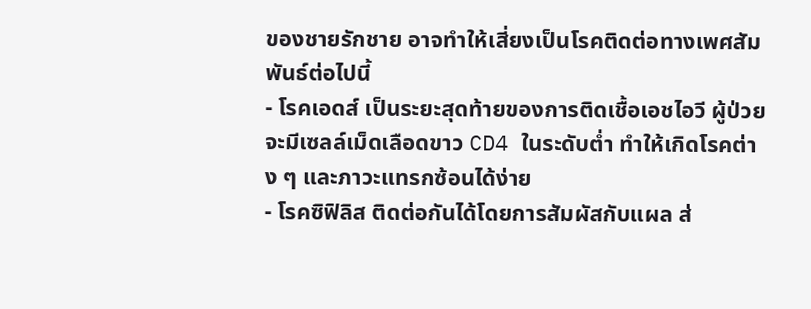ของชายรักชาย อาจทำให้เสี่ยงเป็นโรคติดต่อทางเพศสัมพันธ์ต่อไปนี้
- โรคเอดส์ เป็นระยะสุดท้ายของการติดเชื้อเอชไอวี ผู้ป่วยจะมีเซลล์เม็ดเลือดขาว CD4 ในระดับต่ำ ทำให้เกิดโรคต่าง ๆ และภาวะแทรกซ้อนได้ง่าย
- โรคซิฟิลิส ติดต่อกันได้โดยการสัมผัสกับแผล ส่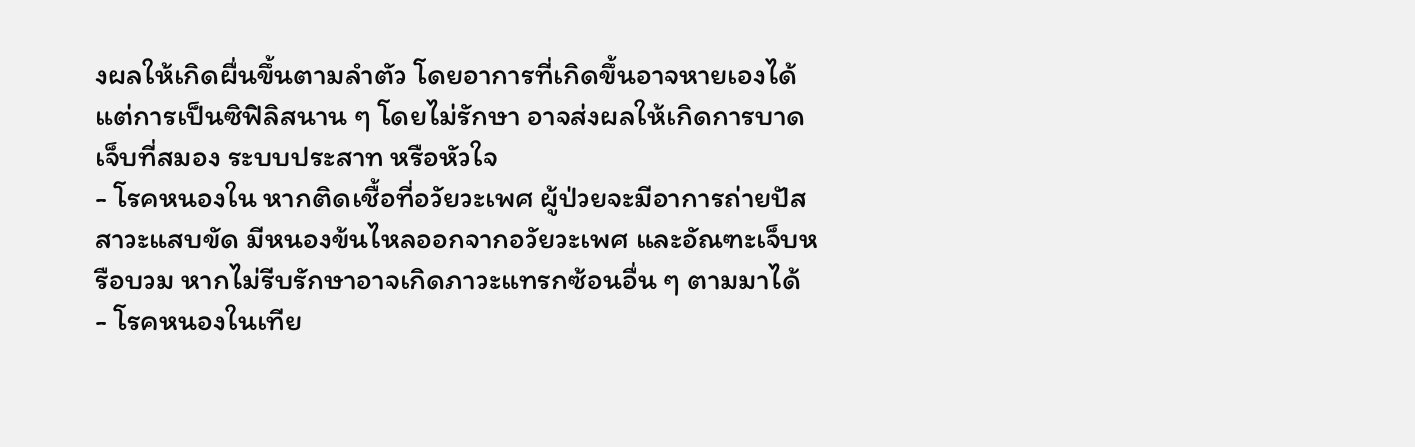งผลให้เกิดผื่นขึ้นตามลำตัว โดยอาการที่เกิดขึ้นอาจหายเองได้ แต่การเป็นซิฟิลิสนาน ๆ โดยไม่รักษา อาจส่งผลให้เกิดการบาดเจ็บที่สมอง ระบบประสาท หรือหัวใจ
- โรคหนองใน หากติดเชื้อที่อวัยวะเพศ ผู้ป่วยจะมีอาการถ่ายปัสสาวะแสบขัด มีหนองข้นไหลออกจากอวัยวะเพศ และอัณฑะเจ็บหรือบวม หากไม่รีบรักษาอาจเกิดภาวะแทรกซ้อนอื่น ๆ ตามมาได้
- โรคหนองในเทีย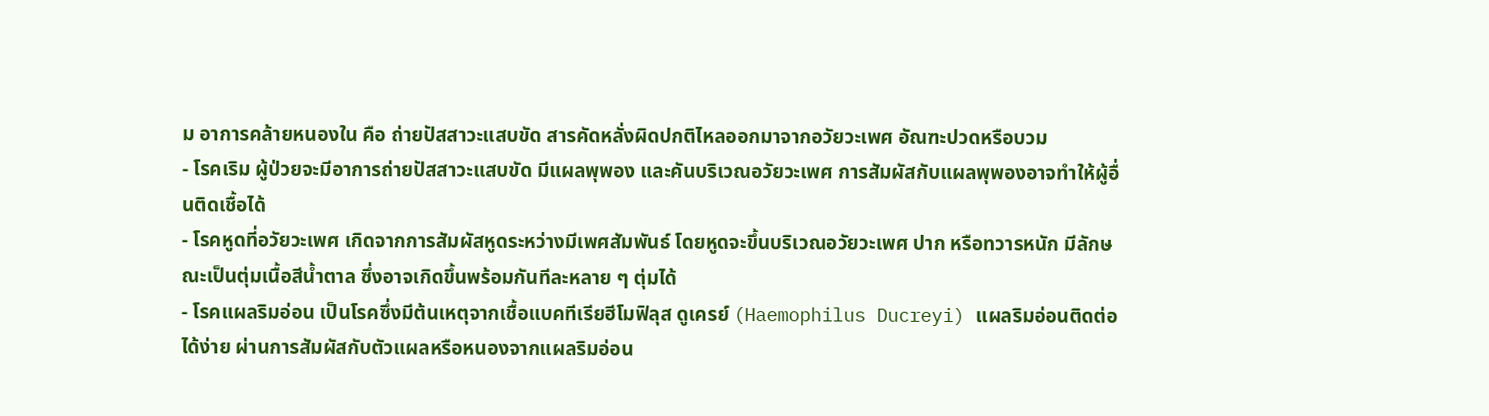ม อาการคล้ายหนองใน คือ ถ่ายปัสสาวะแสบขัด สารคัดหลั่งผิดปกติไหลออกมาจากอวัยวะเพศ อัณฑะปวดหรือบวม
- โรคเริม ผู้ป่วยจะมีอาการถ่ายปัสสาวะแสบขัด มีแผลพุพอง และคันบริเวณอวัยวะเพศ การสัมผัสกับแผลพุพองอาจทำให้ผู้อื่นติดเชื้อได้
- โรคหูดที่อวัยวะเพศ เกิดจากการสัมผัสหูดระหว่างมีเพศสัมพันธ์ โดยหูดจะขึ้นบริเวณอวัยวะเพศ ปาก หรือทวารหนัก มีลักษณะเป็นตุ่มเนื้อสีน้ำตาล ซึ่งอาจเกิดขึ้นพร้อมกันทีละหลาย ๆ ตุ่มได้
- โรคแผลริมอ่อน เป็นโรคซึ่งมีต้นเหตุจากเชื้อแบคทีเรียฮีโมฟิลุส ดูเครย์ (Haemophilus Ducreyi) แผลริมอ่อนติดต่อได้ง่าย ผ่านการสัมผัสกับตัวแผลหรือหนองจากแผลริมอ่อน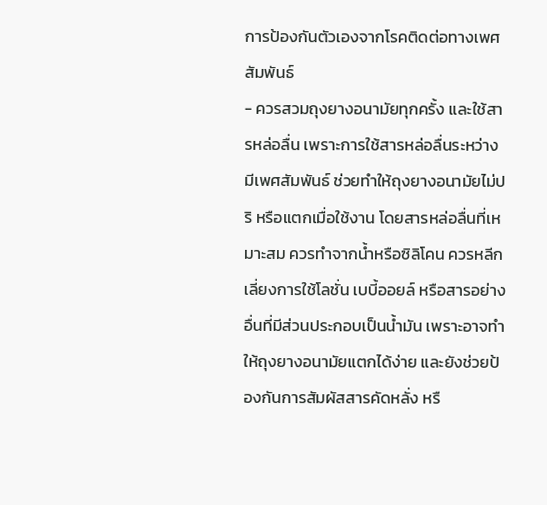การป้องกันตัวเองจากโรคติดต่อทางเพศสัมพันธ์
- ควรสวมถุงยางอนามัยทุกครั้ง และใช้สารหล่อลื่น เพราะการใช้สารหล่อลื่นระหว่างมีเพศสัมพันธ์ ช่วยทำให้ถุงยางอนามัยไม่ปริ หรือแตกเมื่อใช้งาน โดยสารหล่อลื่นที่เหมาะสม ควรทำจากน้ำหรือซิลิโคน ควรหลีกเลี่ยงการใช้โลชั่น เบบี้ออยล์ หรือสารอย่างอื่นที่มีส่วนประกอบเป็นน้ำมัน เพราะอาจทำให้ถุงยางอนามัยแตกได้ง่าย และยังช่วยป้องกันการสัมผัสสารคัดหลั่ง หรื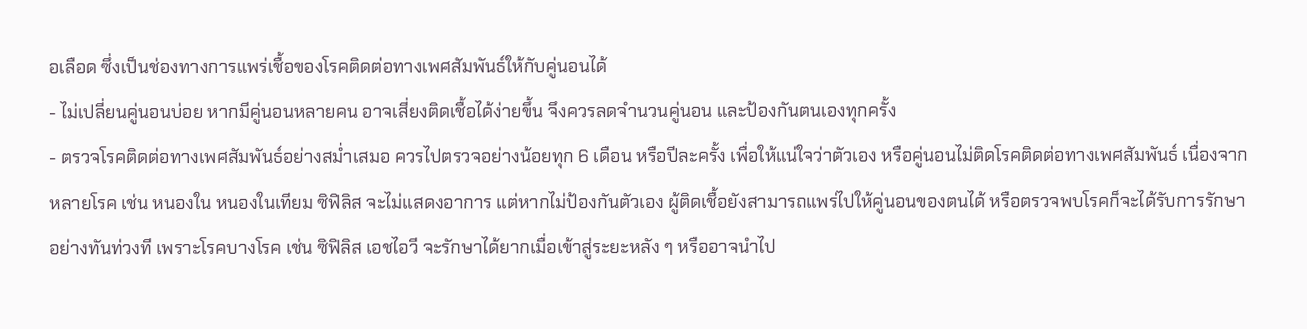อเลือด ซึ่งเป็นช่องทางการแพร่เชื้อของโรคติดต่อทางเพศสัมพันธ์ให้กับคู่นอนได้
- ไม่เปลี่ยนคู่นอนบ่อย หากมีคู่นอนหลายคน อาจเสี่ยงติดเชื้อได้ง่ายขึ้น จึงควรลดจำนวนคู่นอน และป้องกันตนเองทุกครั้ง
- ตรวจโรคติดต่อทางเพศสัมพันธ์อย่างสม่ำเสมอ ควรไปตรวจอย่างน้อยทุก 6 เดือน หรือปีละครั้ง เพื่อให้แน่ใจว่าตัวเอง หรือคู่นอนไม่ติดโรคติดต่อทางเพศสัมพันธ์ เนื่องจากหลายโรค เช่น หนองใน หนองในเทียม ซิฟิลิส จะไม่แสดงอาการ แต่หากไม่ป้องกันตัวเอง ผู้ติดเชื้อยังสามารถแพร่ไปให้คู่นอนของตนได้ หรือตรวจพบโรคก็จะได้รับการรักษาอย่างทันท่วงที เพราะโรคบางโรค เช่น ซิฟิลิส เอชไอวี จะรักษาได้ยากเมื่อเข้าสู่ระยะหลัง ๆ หรืออาจนำไป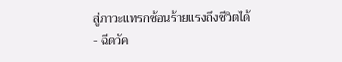สู่ภาวะแทรกซ้อนร้ายแรงถึงชีวิตได้
- ฉีดวัค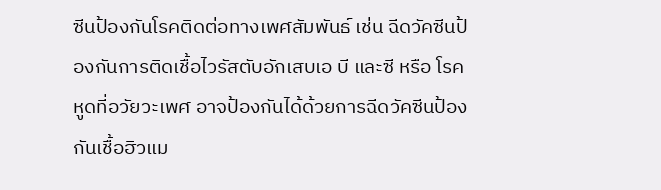ซีนป้องกันโรคติดต่อทางเพศสัมพันธ์ เช่น ฉีดวัคซีนป้องกันการติดเชื้อไวรัสตับอักเสบเอ บี และซี หรือ โรคหูดที่อวัยวะเพศ อาจป้องกันได้ด้วยการฉีดวัคซีนป้องกันเชื้อฮิวแม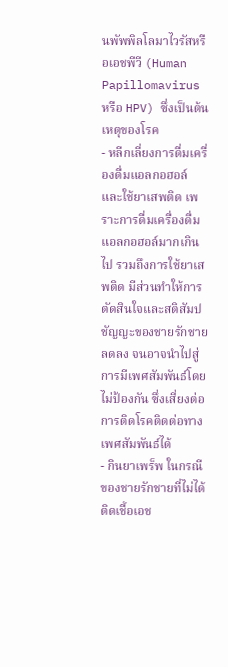นพัพพิลโลมาไวรัสหรือเอชพีวี (Human Papillomavirus หรือ HPV) ซึ่งเป็นต้นเหตุของโรค
- หลีกเลี่ยงการดื่มเครื่องดื่มแอลกอฮอล์ และใช้ยาเสพติด เพราะการดื่มเครื่องดื่มแอลกอฮอล์มากเกินไป รวมถึงการใช้ยาเสพติด มีส่วนทำให้การตัดสินใจและสติสัมปชัญญะของชายรักชายลดลง จนอาจนำไปสู่การมีเพศสัมพันธ์โดยไม่ป้องกัน ซึ่งเสี่ยงต่อการติดโรคติดต่อทางเพศสัมพันธ์ได้
- กินยาเพร็พ ในกรณีของชายรักชายที่ไม่ได้ติดเชื้อเอช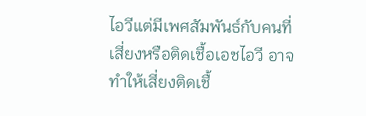ไอวีแต่มีเพศสัมพันธ์กับคนที่เสี่ยงหรือติดเชื้อเอชไอวี อาจทำให้เสี่ยงติดเชื้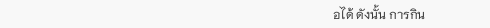อได้ ดังนั้น การกิน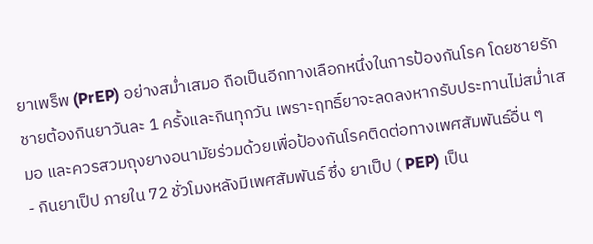ยาเพร็พ (PrEP) อย่างสม่ำเสมอ ถือเป็นอีกทางเลือกหนึ่งในการป้องกันโรค โดยชายรักชายต้องกินยาวันละ 1 ครั้งและกินทุกวัน เพราะฤทธิ์ยาจะลดลงหากรับประทานไม่สม่ำเสมอ และควรสวมถุงยางอนามัยร่วมด้วยเพื่อป้องกันโรคติดต่อทางเพศสัมพันธ์อื่น ๆ
- กินยาเป็ป ภายใน 72 ชั่วโมงหลังมีเพศสัมพันธ์ ซึ่ง ยาเป็ป ( PEP) เป็น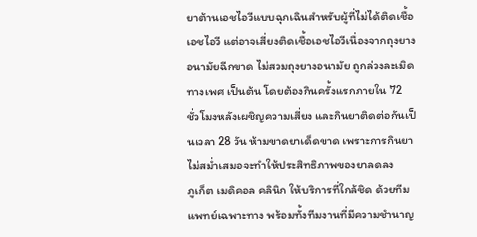ยาต้านเอชไอวีแบบฉุกเฉินสำหรับผู้ที่ไม่ได้ติดเชื้อเอชไอวี แต่อาจเสี่ยงติดเชื้อเอชไอวีเนื่องจากถุงยางอนามัยฉีกขาด ไม่สวมถุงยางอนามัย ถูกล่วงละเมิดทางเพศ เป็นต้น โดยต้องกินครั้งแรกภายใน 72 ชั่วโมงหลังเผชิญความเสี่ยง และกินยาติดต่อกันเป็นเวลา 28 วัน ห้ามขาดยาเด็ดขาด เพราะการกินยาไม่สม่ำเสมอจะทำให้ประสิทธิภาพของยาลดลง
ภูเก็ต เมดิคอล คลินิก ให้บริการที่ใกล้ชิด ด้วยทีมแพทย์เฉพาะทาง พร้อมทั้งทีมงานที่มีความชำนาญ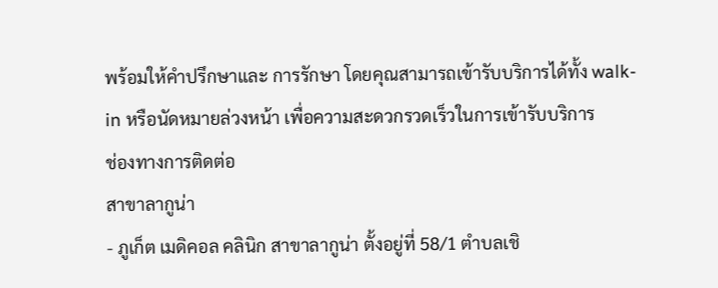พร้อมให้คำปรึกษาและ การรักษา โดยคุณสามารถเข้ารับบริการได้ทั้ง walk-in หรือนัดหมายล่วงหน้า เพื่อความสะดวกรวดเร็วในการเข้ารับบริการ
ช่องทางการติดต่อ
สาขาลากูน่า
- ภูเก็ต เมดิคอล คลินิก สาขาลากูน่า ตั้งอยู่ที่ 58/1 ตำบลเชิ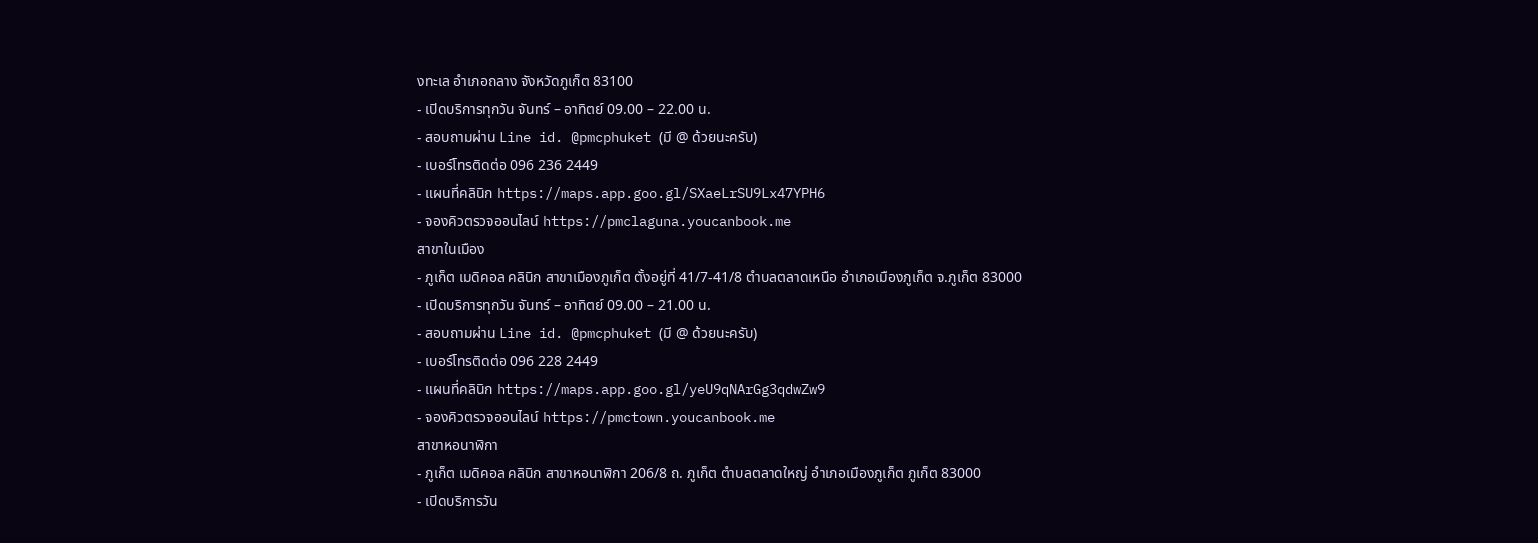งทะเล อำเภอถลาง จังหวัดภูเก็ต 83100
- เปิดบริการทุกวัน จันทร์ – อาทิตย์ 09.00 – 22.00 น.
- สอบถามผ่าน Line id. @pmcphuket (มี @ ด้วยนะครับ)
- เบอร์โทรติดต่อ 096 236 2449
- แผนที่คลินิก https://maps.app.goo.gl/SXaeLrSU9Lx47YPH6
- จองคิวตรวจออนไลน์ https://pmclaguna.youcanbook.me
สาขาในเมือง
- ภูเก็ต เมดิคอล คลินิก สาขาเมืองภูเก็ต ตั้งอยู่ที่ 41/7-41/8 ตำบลตลาดเหนือ อำเภอเมืองภูเก็ต จ.ภูเก็ต 83000
- เปิดบริการทุกวัน จันทร์ – อาทิตย์ 09.00 – 21.00 น.
- สอบถามผ่าน Line id. @pmcphuket (มี @ ด้วยนะครับ)
- เบอร์โทรติดต่อ 096 228 2449
- แผนที่คลินิก https://maps.app.goo.gl/yeU9qNArGg3qdwZw9
- จองคิวตรวจออนไลน์ https://pmctown.youcanbook.me
สาขาหอนาฬิกา
- ภูเก็ต เมดิคอล คลินิก สาขาหอนาฬิกา 206/8 ถ. ภูเก็ต ตำบลตลาดใหญ่ อำเภอเมืองภูเก็ต ภูเก็ต 83000
- เปิดบริการวัน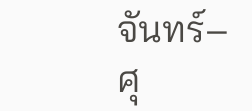จันทร์–ศุ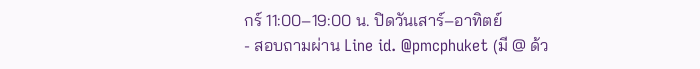กร์ 11:00–19:00 น. ปิดวันเสาร์–อาทิตย์
- สอบถามผ่าน Line id. @pmcphuket (มี @ ด้ว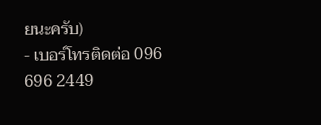ยนะครับ)
- เบอร์โทรติดต่อ 096 696 2449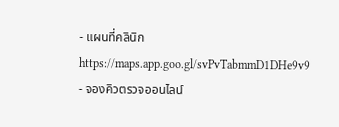- แผนที่คลินิก https://maps.app.goo.gl/svPvTabmmD1DHe9v9
- จองคิวตรวจออนไลน์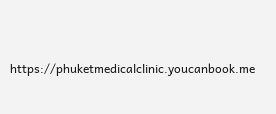https://phuketmedicalclinic.youcanbook.me